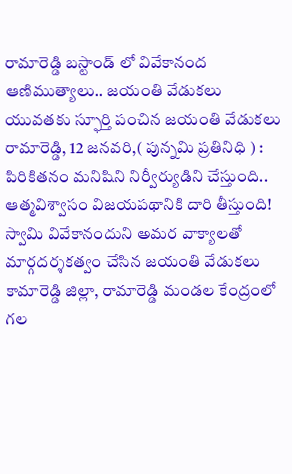రామారెడ్డి బస్టాండ్ లో వివేకానంద ఆణిముత్యాలు.. జయంతి వేడుకలు
యువతకు స్ఫూర్తి పంచిన జయంతి వేడుకలు రామారెడ్డి, 12 జనవరి,( పున్నమి ప్రతినిధి ) : పిరికితనం మనిషిని నిర్వీర్యుడిని చేస్తుంది.. ఆత్మవిశ్వాసం విజయపథానికి దారి తీస్తుంది! స్వామి వివేకానందుని అమర వాక్యాలతో మార్గదర్శకత్వం చేసిన జయంతి వేడుకలు కామారెడ్డి జిల్లా, రామారెడ్డి మండల కేంద్రంలో గల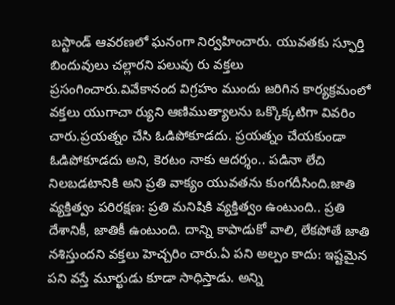బస్టాండ్ ఆవరణలో ఘనంగా నిర్వహించారు. యువతకు స్ఫూర్తి బిందువులు చల్లారని పలువు రు వక్తలు ప్రసంగించారు.వివేకానంద విగ్రహం ముందు జరిగిన కార్యక్రమంలో వక్తలు యుగాచా ర్యుని ఆణిముత్యాలను ఒక్కొక్కటిగా వివరిం చారు.ప్రయత్నం చేసి ఓడిపోకూడదు. ప్రయత్నం చేయకుండా ఓడిపోకూడదు అని, కెరటం నాకు ఆదర్శం.. పడినా లేచి నిలబడటానికి అని ప్రతి వాక్యం యువతను కుంగదీసింది.జాతి వ్యక్తిత్వం పరిరక్షణ: ప్రతి మనిషికి వ్యక్తిత్వం ఉంటుంది.. ప్రతి దేశానికీ, జాతికీ ఉంటుంది. దాన్ని కాపాడుకో వాలి, లేకపోతే జాతి నశిస్తుందని వక్తలు హెచ్చరిం చారు.ఏ పని అల్పం కాదు: ఇష్టమైన పని వస్తే మూర్ఖుడు కూడా సాధిస్తాడు. అన్ని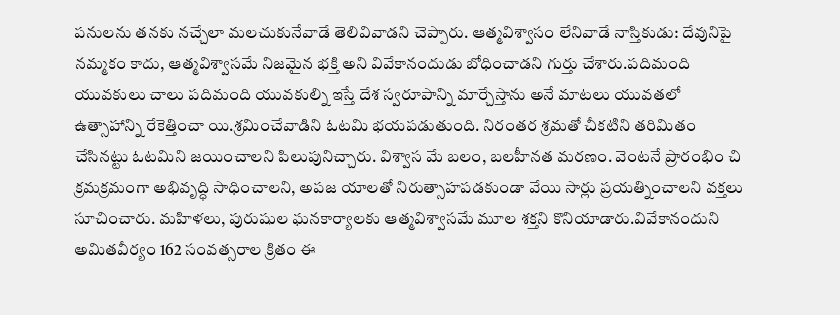పనులను తనకు నచ్చేలా మలచుకునేవాడే తెలివివాడని చెప్పారు. ఆత్మవిశ్వాసం లేనివాడే నాస్తికుడు: దేవునిపై నమ్మకం కాదు, ఆత్మవిశ్వాసమే నిజమైన భక్తి అని వివేకానందుడు బోధించాడని గుర్తు చేశారు.పదిమంది యువకులు చాలు పదిమంది యువకుల్ని ఇస్తే దేశ స్వరూపాన్ని మార్చేస్తాను అనే మాటలు యువతలో ఉత్సాహాన్ని రేకెత్తించా యి.శ్రమించేవాడిని ఓటమి భయపడుతుంది. నిరంతర శ్రమతో చీకటిని తరిమితం చేసినట్టు ఓటమిని జయించాలని పిలుపునిచ్చారు. విశ్వాస మే బలం, బలహీనత మరణం. వెంటనే ప్రారంభిం చి క్రమక్రమంగా అభివృద్ధి సాధించాలని, అపజ యాలతో నిరుత్సాహపడకుండా వేయి సార్లు ప్రయత్నించాలని వక్తలు సూచించారు. మహిళలు, పురుషుల ఘనకార్యాలకు ఆత్మవిశ్వాసమే మూల శక్తని కొనియాడారు.వివేకానందుని అమితవీర్యం 162 సంవత్సరాల క్రితం ఈ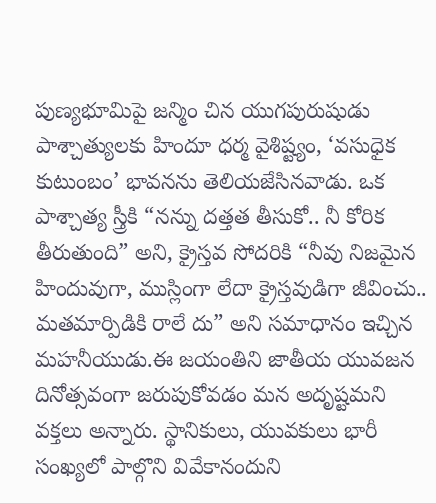పుణ్యభూమిపై జన్మిం చిన యుగపురుషుడు పాశ్చాత్యులకు హిందూ ధర్మ వైశిష్ట్యం, ‘వసుధైక కుటుంబం’ భావనను తెలియజేసినవాడు. ఒక పాశ్చాత్య స్త్రీకి “నన్ను దత్తత తీసుకో.. నీ కోరిక తీరుతుంది” అని, క్రైస్తవ సోదరికి “నీవు నిజమైన హిందువుగా, ముస్లింగా లేదా క్రైస్తవుడిగా జీవించు.. మతమార్పిడికి రాలే దు” అని సమాధానం ఇచ్చిన మహనీయుడు.ఈ జయంతిని జాతీయ యువజన దినోత్సవంగా జరుపుకోవడం మన అదృష్టమని వక్తలు అన్నారు. స్థానికులు, యువకులు భారీ సంఖ్యలో పాల్గొని వివేకానందుని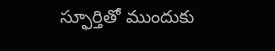స్ఫూర్తితో ముందుకు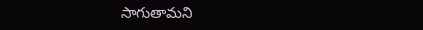సాగుతామని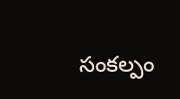సంకల్పం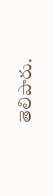తెలిపారు.